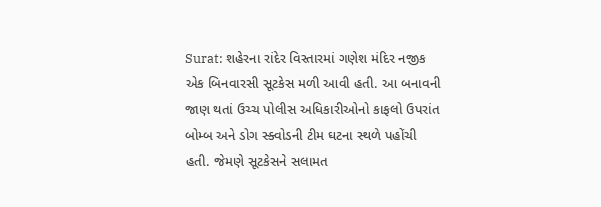Surat: શહેરના રાંદેર વિસ્તારમાં ગણેશ મંદિર નજીક એક બિનવારસી સૂટકેસ મળી આવી હતી. આ બનાવની જાણ થતાં ઉચ્ચ પોલીસ અધિકારીઓનો કાફલો ઉપરાંત બોમ્બ અને ડોગ સ્ક્વોડની ટીમ ઘટના સ્થળે પહોંચી હતી. જેમણે સૂટકેસને સલામત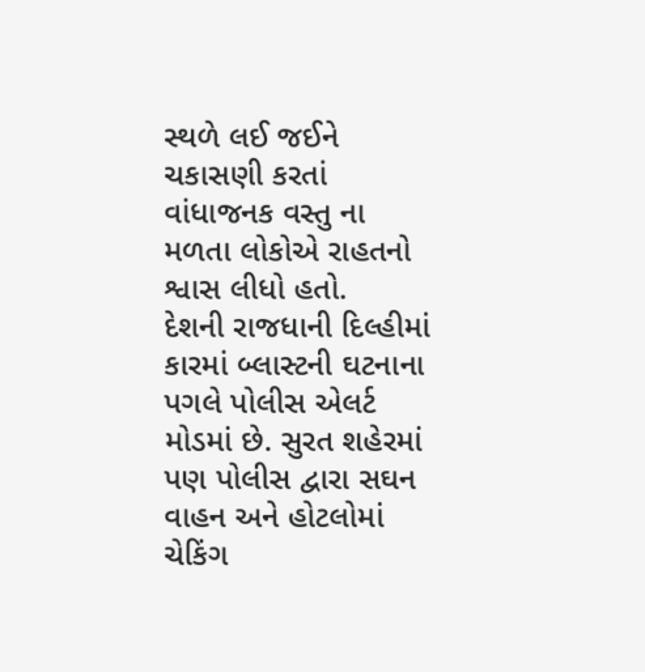સ્થળે લઈ જઈને ચકાસણી કરતાં વાંધાજનક વસ્તુ ના મળતા લોકોએ રાહતનો શ્વાસ લીધો હતો.
દેશની રાજધાની દિલ્હીમાં કારમાં બ્લાસ્ટની ઘટનાના પગલે પોલીસ એલર્ટ મોડમાં છે. સુરત શહેરમાં પણ પોલીસ દ્વારા સઘન વાહન અને હોટલોમાં ચેકિંગ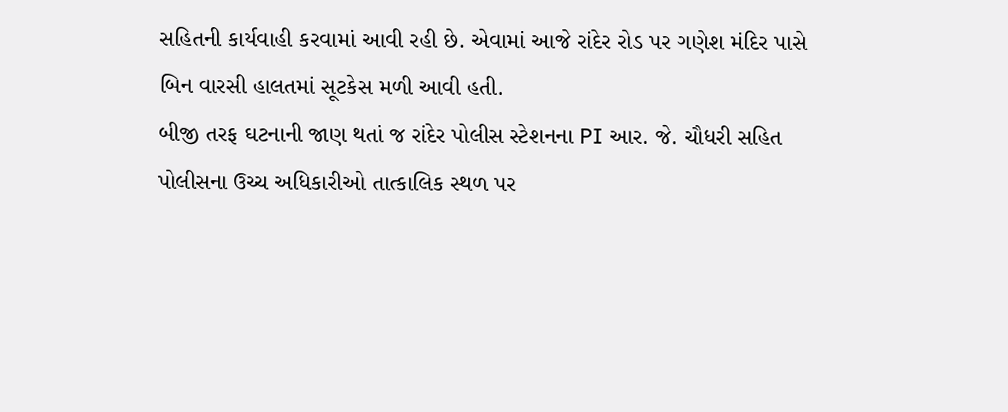સહિતની કાર્યવાહી કરવામાં આવી રહી છે. એવામાં આજે રાંદેર રોડ પર ગણેશ મંદિર પાસે બિન વારસી હાલતમાં સૂટકેસ મળી આવી હતી.
બીજી તરફ ઘટનાની જાણ થતાં જ રાંદેર પોલીસ સ્ટેશનના PI આર. જે. ચૌધરી સહિત પોલીસના ઉચ્ચ અધિકારીઓ તાત્કાલિક સ્થળ પર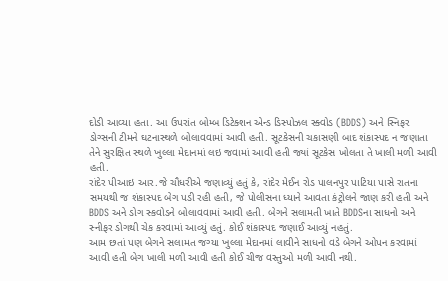દોડી આવ્યા હતા. આ ઉપરાંત બોમ્બ ડિટેક્શન એન્ડ ડિસ્પોઝલ સ્ક્વોડ (BDDS) અને સ્નિફર ડોગ્સની ટીમને ઘટનાસ્થળે બોલાવવામાં આવી હતી. સૂટકેસની ચકાસણી બાદ શંકાસ્પદ ન જણાતા તેને સુરક્ષિત સ્થળે ખુલ્લા મેદાનમાં લઇ જવામાં આવી હતી જ્યાં સૂટકેસ ખોલતા તે ખાલી મળી આવી હતી.
રાંદેર પીઆઇ આર.જે ચૌધરીએ જણાવ્યું હતું કે, રાંદેર મેઈન રોડ પાલનપુર પાટિયા પાસે રાતના સમયથી જ શંકાસ્પદ બેગ પડી રહી હતી, જે પોલીસના ધ્યાને આવતા કંટ્રોલને જાણ કરી હતી અને BDDS અને ડોગ સ્કવોડને બોલાવવામાં આવી હતી. બેગને સલામતી ખાતે BDDSના સાધનો અને સ્નીફર ડોગથી ચેક કરવામાં આવ્યું હતું. કોઈ શંકાસ્પદ જણાઈ આવ્યું નહતું.
આમ છતાં પણ બેગને સલામત જગ્યા ખુલ્લા મેદાનમાં લાવીને સાધનો વડે બેગને ઓપન કરવામાં આવી હતી બેગ ખાલી મળી આવી હતી કોઈ ચીજ વસ્તુઓ મળી આવી નથી.